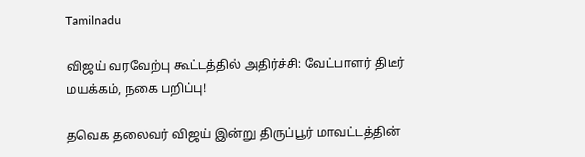Tamilnadu

விஜய் வரவேற்பு கூட்டத்தில் அதிர்ச்சி: வேட்பாளர் திடீர் மயக்கம், நகை பறிப்பு!

தவெக தலைவர் விஜய் இன்று திருப்பூர் மாவட்டத்தின்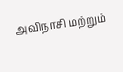அவிநாசி மற்றும்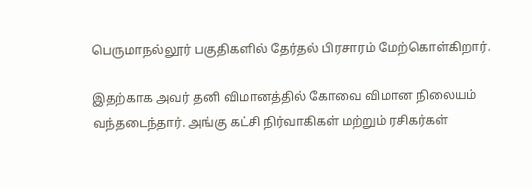பெருமாநல்லூர் பகுதிகளில் தேர்தல் பிரசாரம் மேற்கொள்கிறார்.

இதற்காக அவர் தனி விமானத்தில் கோவை விமான நிலையம் வந்தடைந்தார். அங்கு கட்சி நிர்வாகிகள் மற்றும் ரசிகர்கள்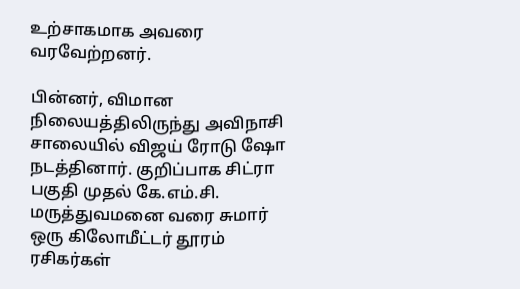உற்சாகமாக அவரை வரவேற்றனர்.

பின்னர், விமான நிலையத்திலிருந்து அவிநாசி சாலையில் விஜய் ரோடு ஷோ நடத்தினார். குறிப்பாக சிட்ரா பகுதி முதல் கே.எம்.சி. மருத்துவமனை வரை சுமார் ஒரு கிலோமீட்டர் தூரம் ரசிகர்கள்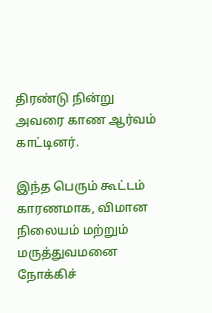திரண்டு நின்று அவரை காண ஆர்வம் காட்டினர்.

இந்த பெரும் கூட்டம் காரணமாக, விமான நிலையம் மற்றும் மருத்துவமனை நோக்கிச்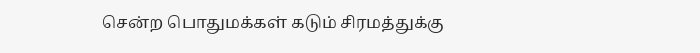சென்ற பொதுமக்கள் கடும் சிரமத்துக்கு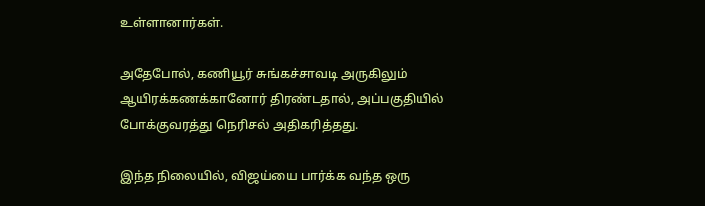உள்ளானார்கள்.

அதேபோல், கணியூர் சுங்கச்சாவடி அருகிலும் ஆயிரக்கணக்கானோர் திரண்டதால், அப்பகுதியில் போக்குவரத்து நெரிசல் அதிகரித்தது.

இந்த நிலையில், விஜய்யை பார்க்க வந்த ஒரு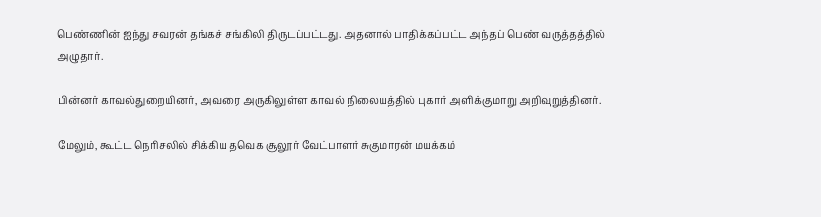பெண்ணின் ஐந்து சவரன் தங்கச் சங்கிலி திருடப்பட்டது. அதனால் பாதிக்கப்பட்ட அந்தப் பெண் வருத்தத்தில் அழுதார்.

பின்னர் காவல்துறையினர், அவரை அருகிலுள்ள காவல் நிலையத்தில் புகார் அளிக்குமாறு அறிவுறுத்தினர்.

மேலும், கூட்ட நெரிசலில் சிக்கிய தவெக சூலூர் வேட்பாளர் சுகுமாரன் மயக்கம்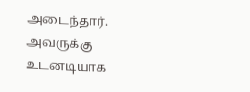அடைந்தார். அவருக்கு உடனடியாக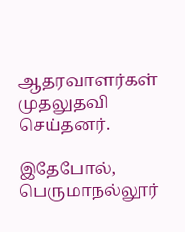ஆதரவாளர்கள் முதலுதவி செய்தனர்.

இதேபோல், பெருமாநல்லூர்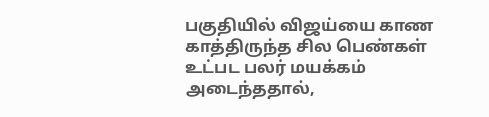பகுதியில் விஜய்யை காண காத்திருந்த சில பெண்கள் உட்பட பலர் மயக்கம் அடைந்ததால்,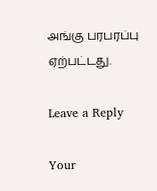அங்கு பரபரப்பு ஏற்பட்டது.

Leave a Reply

Your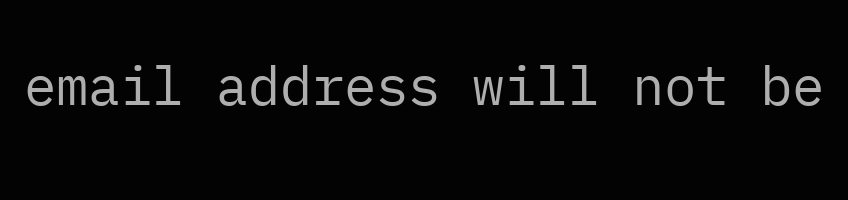email address will not be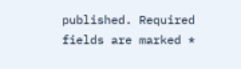published. Required fields are marked *